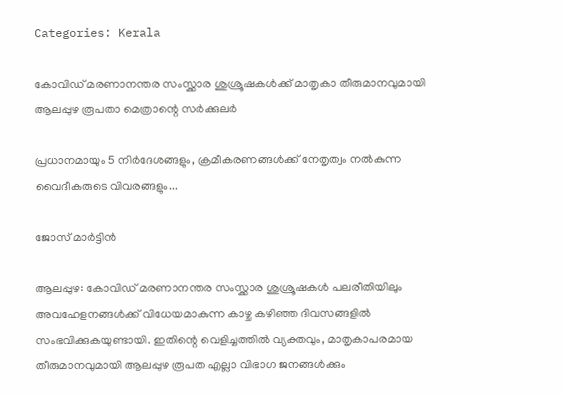Categories: Kerala

കോവിഡ് മരണാനന്തര സംസ്ക്കാര ശുശ്രൂഷകൾക്ക് മാതൃകാ തീരുമാനവുമായി ആലപ്പുഴ രൂപതാ മെത്രാന്റെ സർക്കുലർ

പ്രധാനമായും 5 നിർദേശങ്ങളും, ക്രമീകരണങ്ങൾക്ക് നേതൃത്വം നൽകുന്ന വൈദീകരുടെ വിവരങ്ങളും...

ജോസ് മാർട്ടിൻ

ആലപ്പുഴ: കോവിഡ് മരണാനന്തര സംസ്ക്കാര ശുശ്രൂഷകൾ പലരീതിയിലും അവഹേളനങ്ങൾക്ക് വിധേയമാകുന്ന കാഴ്ച കഴിഞ്ഞ ദിവസങ്ങളിൽ സംഭവിക്കുകയുണ്ടായി. ഇതിന്റെ വെളിച്ചത്തിൽ വ്യക്തവും, മാതൃകാപരമായ തീരുമാനവുമായി ആലപ്പുഴ രൂപത എല്ലാ വിഭാഗ ജനങ്ങൾക്കും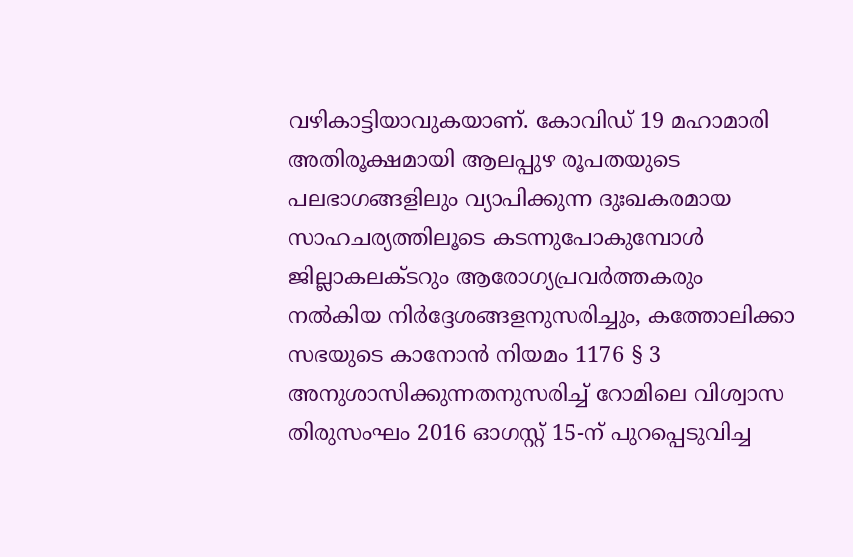വഴികാട്ടിയാവുകയാണ്. കോവിഡ് 19 മഹാമാരി അതിരൂക്ഷമായി ആലപ്പുഴ രൂപതയുടെ പലഭാഗങ്ങളിലും വ്യാപിക്കുന്ന ദുഃഖകരമായ സാഹചര്യത്തിലൂടെ കടന്നുപോകുമ്പോൾ ജില്ലാകലക്ടറും ആരോഗ്യപ്രവർത്തകരും നൽകിയ നിർദ്ദേശങ്ങളനുസരിച്ചും, കത്തോലിക്കാ സഭയുടെ കാനോൻ നിയമം 1176 § 3 അനുശാസിക്കുന്നതനുസരിച്ച് റോമിലെ വിശ്വാസ തിരുസംഘം 2016 ഓഗസ്റ്റ് 15-ന് പുറപ്പെടുവിച്ച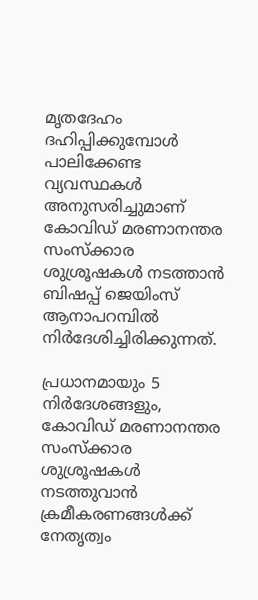മൃതദേഹം ദഹിപ്പിക്കുമ്പോൾ പാലിക്കേണ്ട വ്യവസ്ഥകൾ അനുസരിച്ചുമാണ് കോവിഡ് മരണാനന്തര സംസ്ക്കാര ശുശ്രൂഷകൾ നടത്താൻ ബിഷപ്പ് ജെയിംസ് ആനാപറമ്പിൽ നിർദേശിച്ചിരിക്കുന്നത്.

പ്രധാനമായും 5 നിർദേശങ്ങളും, കോവിഡ് മരണാനന്തര സംസ്ക്കാര ശുശ്രൂഷകൾ നടത്തുവാൻ ക്രമീകരണങ്ങൾക്ക് നേതൃത്വം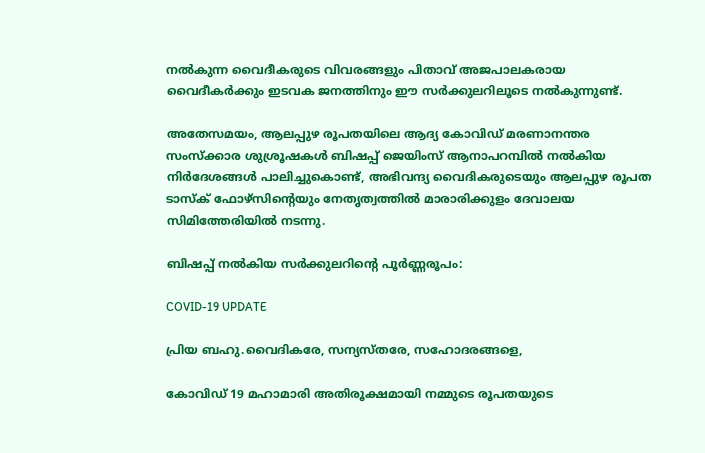നൽകുന്ന വൈദീകരുടെ വിവരങ്ങളും പിതാവ് അജപാലകരായ വൈദീകർക്കും ഇടവക ജനത്തിനും ഈ സർക്കുലറിലൂടെ നൽകുന്നുണ്ട്.

അതേസമയം, ആലപ്പുഴ രൂപതയിലെ ആദ്യ കോവിഡ് മരണാനന്തര സംസ്ക്കാര ശുശ്രൂഷകൾ ബിഷപ്പ് ജെയിംസ് ആനാപറമ്പിൽ നൽകിയ നിർദേശങ്ങൾ പാലിച്ചുകൊണ്ട്, അഭിവന്ദ്യ വൈദികരുടെയും ആലപ്പുഴ രൂപത ടാസ്‌ക് ഫോഴ്‌സിന്റെയും നേതൃത്വത്തിൽ മാരാരിക്കുളം ദേവാലയ സിമിത്തേരിയിൽ നടന്നു.

ബിഷപ്പ് നൽകിയ സർക്കുലറിന്റെ പൂർണ്ണരൂപം:

COVID-19 UPDATE

പ്രിയ ബഹു.വൈദികരേ, സന്യസ്തരേ, സഹോദരങ്ങളെ,

കോവിഡ് 19 മഹാമാരി അതിരൂക്ഷമായി നമ്മുടെ രൂപതയുടെ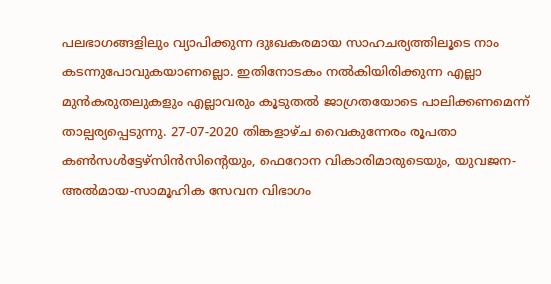പലഭാഗങ്ങളിലും വ്യാപിക്കുന്ന ദുഃഖകരമായ സാഹചര്യത്തിലൂടെ നാം കടന്നുപോവുകയാണല്ലൊ. ഇതിനോടകം നൽകിയിരിക്കുന്ന എല്ലാ മുൻകരുതലുകളും എല്ലാവരും കൂടുതൽ ജാഗ്രതയോടെ പാലിക്കണമെന്ന് താല്പര്യപ്പെടുന്നു. 27-07-2020 തിങ്കളാഴ്ച വൈകുന്നേരം രൂപതാ കൺസൾട്ടേഴ്സിൻസിന്റെയും, ഫെറോന വികാരിമാരുടെയും, യുവജന-അൽമായ-സാമൂഹിക സേവന വിഭാഗം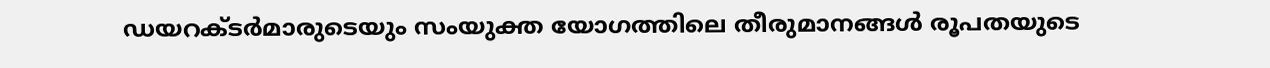ഡയറക്ടർമാരുടെയും സംയുക്ത യോഗത്തിലെ തീരുമാനങ്ങൾ രൂപതയുടെ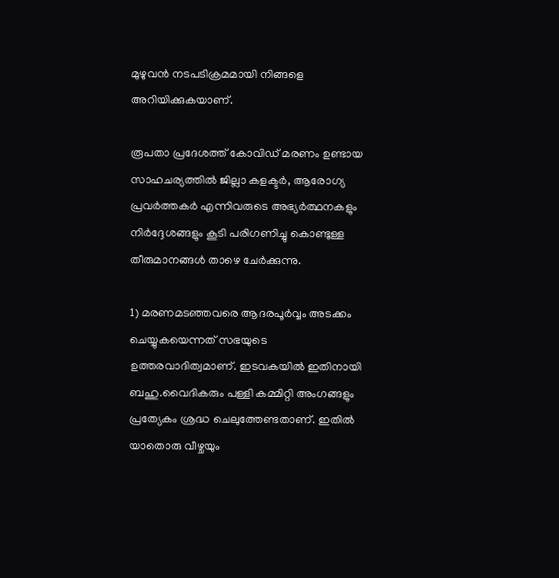മുഴുവൻ നടപടിക്രമമായി നിങ്ങളെ അറിയിക്കുകയാണ്.

രൂപതാ പ്രദേശത്ത് കോവിഡ് മരണം ഉണ്ടായ സാഹചര്യത്തിൽ ജില്ലാ കളക്ടർ, ആരോഗ്യ പ്രവർത്തകർ എന്നിവരുടെ അഭ്യർത്ഥനകളും നിർദ്ദേശങ്ങളും കൂടി പരിഗണിച്ചു കൊണ്ടുള്ള തീരുമാനങ്ങൾ താഴെ ചേർക്കുന്നു.

1) മരണമടഞ്ഞവരെ ആദരപൂർവ്വം അടക്കം ചെയ്യുകയെന്നത് സഭയുടെ ഉത്തരവാദിത്വമാണ്. ഇടവകയിൽ ഇതിനായി ബഹു.വൈദികരും പള്ളി കമ്മിറ്റി അംഗങ്ങളും പ്രത്യേകം ശ്രദ്ധ ചെലുത്തേണ്ടതാണ്. ഇതിൽ യാതൊരു വീഴ്ചയും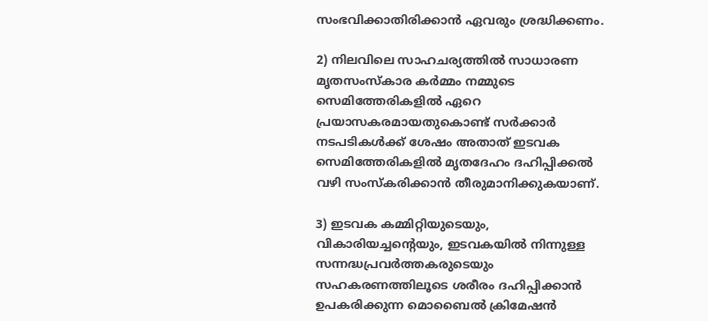സംഭവിക്കാതിരിക്കാൻ ഏവരും ശ്രദ്ധിക്കണം.

2) നിലവിലെ സാഹചര്യത്തിൽ സാധാരണ മൃതസംസ്കാര കർമ്മം നമ്മുടെ സെമിത്തേരികളിൽ ഏറെ പ്രയാസകരമായതുകൊണ്ട് സർക്കാർ നടപടികൾക്ക് ശേഷം അതാത് ഇടവക സെമിത്തേരികളിൽ മൃതദേഹം ദഹിപ്പിക്കൽ വഴി സംസ്കരിക്കാൻ തീരുമാനിക്കുകയാണ്.

3) ഇടവക കമ്മിറ്റിയുടെയും, വികാരിയച്ചന്റെയും, ഇടവകയിൽ നിന്നുള്ള സന്നദ്ധപ്രവർത്തകരുടെയും സഹകരണത്തിലൂടെ ശരീരം ദഹിപ്പിക്കാൻ ഉപകരിക്കുന്ന മൊബൈൽ ക്രിമേഷൻ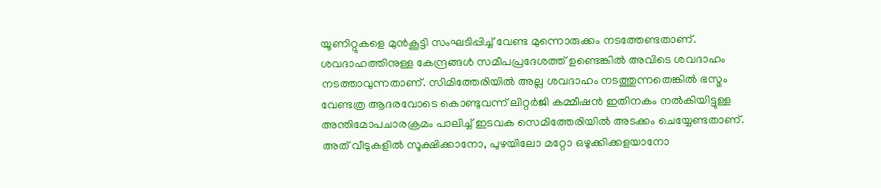യൂണിറ്റുകളെ മുൻകൂട്ടി സംഘടിപ്പിച്ച് വേണ്ട മുന്നൊരുക്കം നടത്തേണ്ടതാണ്. ശവദാഹത്തിനുള്ള കേന്ദ്രങ്ങൾ സമീപപ്രദേശത്ത് ഉണ്ടെങ്കിൽ അവിടെ ശവദാഹം നടത്താവുന്നതാണ്. സിമിത്തേരിയിൽ അല്ല ശവദാഹം നടത്തുന്നതെങ്കിൽ ഭസ്മം വേണ്ടത്ര ആദരവോടെ കൊണ്ടുവന്ന് ലിറ്റർജി കമ്മീഷൻ ഇതിനകം നൽകിയിട്ടുള്ള അന്തിമോപചാരക്രമം പാലിച്ച് ഇടവക സെമിത്തേരിയിൽ അടക്കം ചെയ്യേണ്ടതാണ്. അത് വീടുകളിൽ സൂക്ഷിക്കാനോ, പുഴയിലോ മറ്റോ ഒഴുക്കിക്കളയാനോ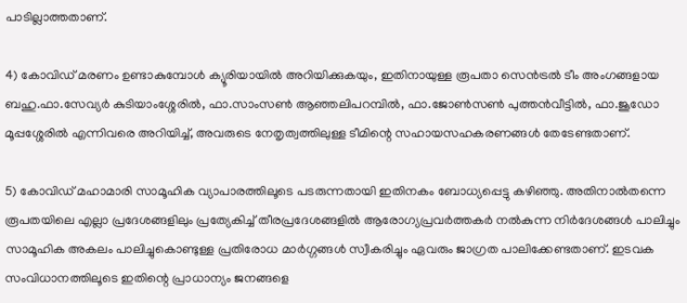പാടില്ലാത്തതാണ്.

4) കോവിഡ് മരണം ഉണ്ടാകുമ്പോൾ ക്യൂരിയായിൽ അറിയിക്കുകയും, ഇതിനായുള്ള രൂപതാ സെൻട്രൽ ടീം അംഗങ്ങളായ ബഹു.ഫാ.സേവ്യർ കുടിയാംശ്ശേരിൽ, ഫാ.സാംസൺ ആഞ്ഞലിപറമ്പിൽ, ഫാ.ജോൺസൺ പുത്തൻവീട്ടിൽ, ഫാ.ജൂഡോ മൂപ്പശ്ശേരിൽ എന്നിവരെ അറിയിച്ച്, അവരുടെ നേതൃത്വത്തിലുള്ള ടീമിന്റെ സഹായസഹകരണങ്ങൾ തേടേണ്ടതാണ്.

5) കോവിഡ് മഹാമാരി സാമൂഹിക വ്യാപാരത്തിലൂടെ പടരുന്നതായി ഇതിനകം ബോധ്യപ്പെട്ടു കഴിഞ്ഞു. അതിനാൽതന്നെ രൂപതയിലെ എല്ലാ പ്രദേശങ്ങളിലും പ്രത്യേകിച്ച് തീരപ്രദേശങ്ങളിൽ ആരോഗ്യപ്രവർത്തകർ നൽകുന്ന നിർദേശങ്ങൾ പാലിച്ചും സാമൂഹിക അകലം പാലിച്ചുകൊണ്ടുള്ള പ്രതിരോധ മാർഗ്ഗങ്ങൾ സ്വീകരിച്ചും ഏവരും ജാഗ്രത പാലിക്കേണ്ടതാണ്. ഇടവക സംവിധാനത്തിലൂടെ ഇതിന്റെ പ്രാധാന്യം ജനങ്ങളെ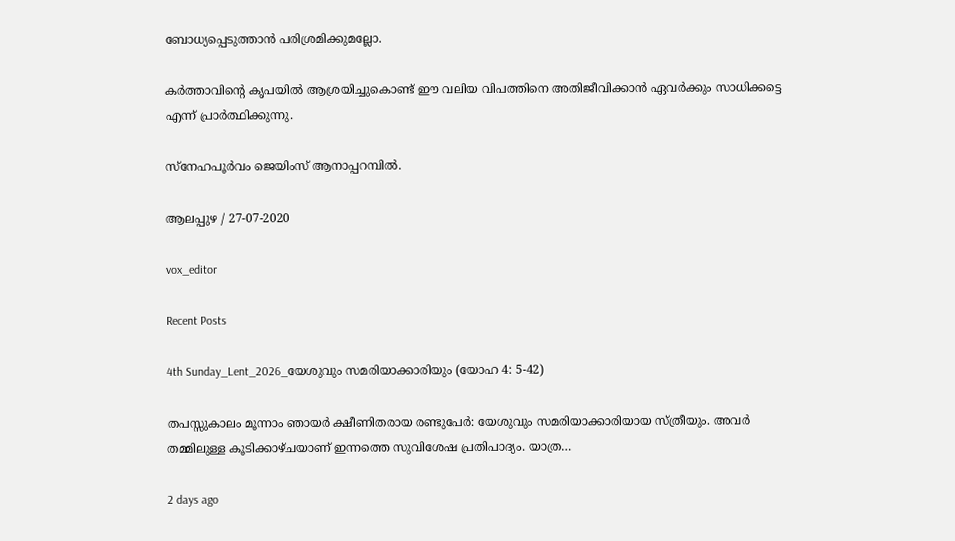ബോധ്യപ്പെടുത്താൻ പരിശ്രമിക്കുമല്ലോ.

കർത്താവിന്റെ കൃപയിൽ ആശ്രയിച്ചുകൊണ്ട് ഈ വലിയ വിപത്തിനെ അതിജീവിക്കാൻ ഏവർക്കും സാധിക്കട്ടെ എന്ന് പ്രാർത്ഥിക്കുന്നു.

സ്നേഹപൂർവം ജെയിംസ് ആനാപ്പറമ്പിൽ.

ആലപ്പുഴ / 27-07-2020

vox_editor

Recent Posts

4th Sunday_Lent_2026_യേശുവും സമരിയാക്കാരിയും (യോഹ 4: 5-42)

തപസ്സുകാലം മൂന്നാം ഞായർ ക്ഷീണിതരായ രണ്ടുപേർ: യേശുവും സമരിയാക്കാരിയായ സ്ത്രീയും. അവർ തമ്മിലുള്ള കൂടിക്കാഴ്ചയാണ് ഇന്നത്തെ സുവിശേഷ പ്രതിപാദ്യം. യാത്ര…

2 days ago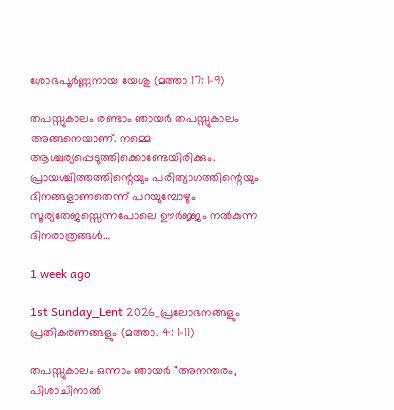ശോഭപൂർണ്ണനായ യേശു (മത്താ 17: 1-9)

തപസ്സുകാലം രണ്ടാം ഞായർ തപസ്സുകാലം അങ്ങനെയാണ്. നമ്മെ ആശ്ചര്യപ്പെടുത്തിക്കൊണ്ടേയിരിക്കും. പ്രായശ്ചിത്തത്തിന്റെയും പരിത്യാഗത്തിന്റെയും ദിനങ്ങളാണതെന്ന് പറയുമ്പോഴും സൂര്യതേജസ്സെന്നപോലെ ഊർജ്ജം നൽകുന്ന ദിനരാത്രങ്ങൾ…

1 week ago

1st Sunday_Lent 2026_പ്രലോഭനങ്ങളും പ്രതികരണങ്ങളും (മത്താ. 4: 1-11)

തപസ്സുകാലം ഒന്നാം ഞായർ "അനന്തരം, പിശാചിനാല്‍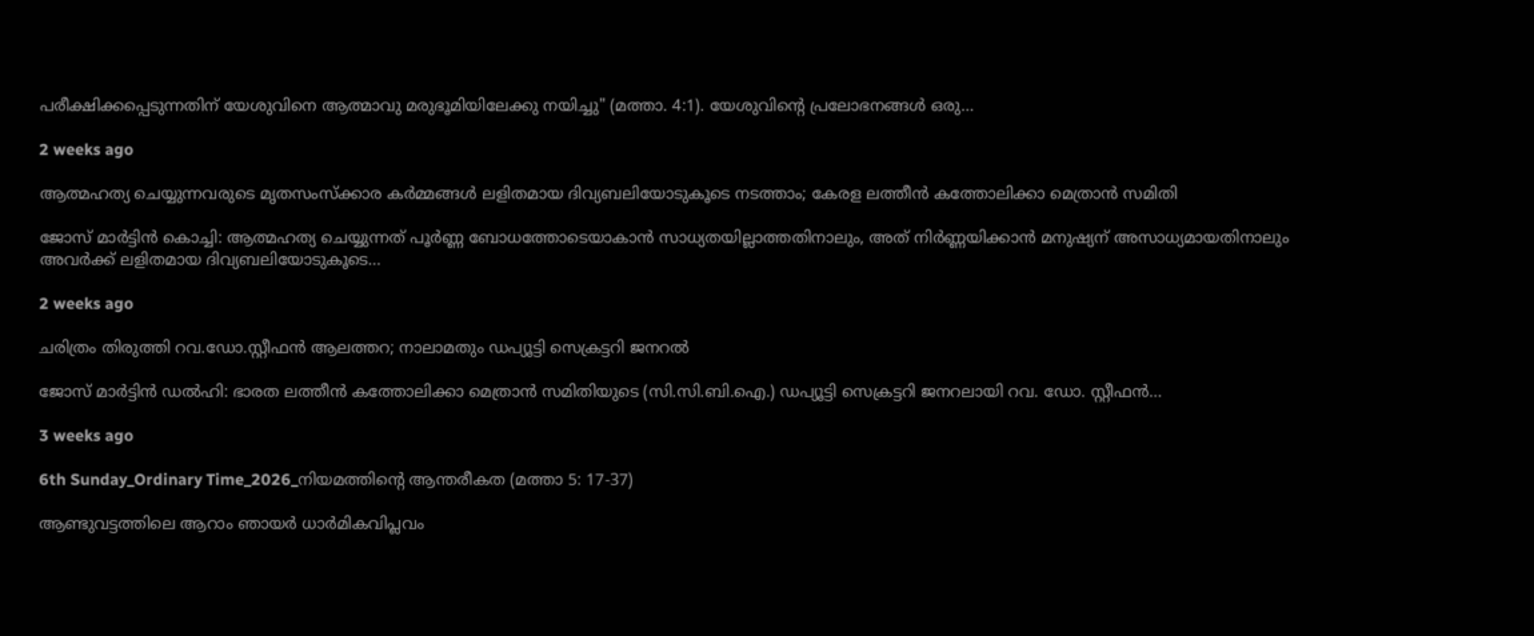പരീക്ഷിക്കപ്പെടുന്നതിന് യേശുവിനെ ആത്മാവു മരുഭൂമിയിലേക്കു നയിച്ചു" (മത്താ. 4:1). യേശുവിന്റെ പ്രലോഭനങ്ങൾ ഒരു…

2 weeks ago

ആത്മഹത്യ ചെയ്യുന്നവരുടെ മൃതസംസ്ക്കാര കർമ്മങ്ങൾ ലളിതമായ ദിവ്യബലിയോടുകൂടെ നടത്താം; കേരള ലത്തീൻ കത്തോലിക്കാ മെത്രാൻ സമിതി

ജോസ് മാർട്ടിൻ കൊച്ചി: ആത്മഹത്യ ചെയ്യുന്നത് പൂർണ്ണ ബോധത്തോടെയാകാൻ സാധ്യതയില്ലാത്തതിനാലും, അത് നിർണ്ണയിക്കാൻ മനുഷ്യന് അസാധ്യമായതിനാലും അവർക്ക് ലളിതമായ ദിവ്യബലിയോടുകൂടെ…

2 weeks ago

ചരിത്രം തിരുത്തി റവ.ഡോ.സ്റ്റീഫൻ ആലത്തറ; നാലാമതും ഡപ്യൂട്ടി സെക്രട്ടറി ജനറൽ

ജോസ് മാർട്ടിൻ ഡൽഹി: ഭാരത ലത്തീൻ കത്തോലിക്കാ മെത്രാൻ സമിതിയുടെ (സി.സി.ബി.ഐ.) ഡപ്യൂട്ടി സെക്രട്ടറി ജനറലായി റവ. ഡോ. സ്റ്റീഫൻ…

3 weeks ago

6th Sunday_Ordinary Time_2026_നിയമത്തിന്റെ ആന്തരീകത (മത്താ 5: 17-37)

ആണ്ടുവട്ടത്തിലെ ആറാം ഞായർ ധാർമികവിപ്ലവം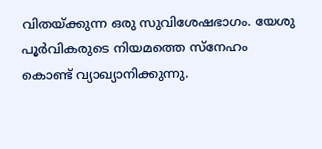വിതയ്ക്കുന്ന ഒരു സുവിശേഷഭാഗം. യേശു പൂർവികരുടെ നിയമത്തെ സ്നേഹം കൊണ്ട് വ്യാഖ്യാനിക്കുന്നു.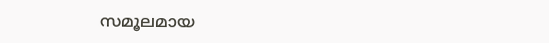സമൂലമായ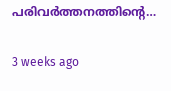പരിവർത്തനത്തിന്റെ…

3 weeks ago